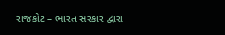રાજકોટ – ભારત સરકાર દ્વારા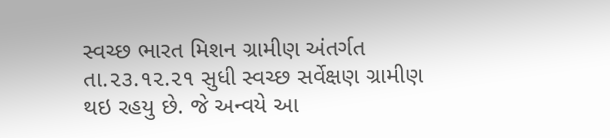સ્વચ્છ ભારત મિશન ગ્રામીણ અંતર્ગત તા.૨૩.૧૨.૨૧ સુધી સ્વચ્છ સર્વેક્ષણ ગ્રામીણ થઇ રહયુ છે. જે અન્વયે આ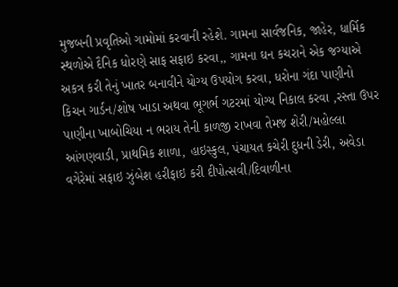મુજબની પ્રવૃતિઓ ગામોમાં કરવાની રહેશે. ગામના સાર્વજનિક, જાહેર, ધાર્મિક સ્થળોએ દૈનિક ધોરણે સાફ સફાઇ કરવા,, ગામના ઘન કચરાને એક જગ્યાએ અકત્ર કરી તેનું ખાતર બનાવીને યોગ્ય ઉપયોગ કરવા, ધરોના ગંદા પાણીનો કિચન ગાર્ડન/શોષ ખાડા અથવા ભૂગર્ભ ગટરમાં યોગ્ય નિકાલ કરવા ,રસ્તા ઉપર પાણીના ખાબોચિયા ન ભરાય તેની કાળજી રાખવા તેમજ શેરી/મહોલ્લા આંગણવાડી, પ્રાથમિક શાળા, હાઇસ્કુલ, પંચાયત કચેરી દુધની ડેરી, અવેડા વગેરેમાં સફાઇ ઝુંબેશ હરીફાઇ કરી દીપોત્સવી/દિવાળીના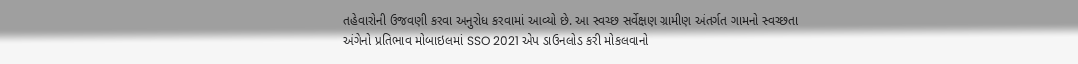તહેવારોની ઉજવણી કરવા અનુરોધ કરવામાં આવ્યો છે. આ સ્વચ્છ સર્વેક્ષણ ગ્રામીણ અંતર્ગત ગામનો સ્વચ્છતા અંગેનો પ્રતિભાવ મોબાઇલમાં SSO 2021 એપ ડાઉનલોડ કરી મોકલવાનો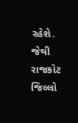રહેશે. જેથી રાજકોટ જિલ્લો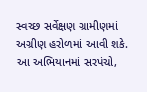સ્વચ્છ સર્વેક્ષણ ગ્રામીણમાં અગ્રીણ હરોળમાં આવી શકે. આ અભિયાનમાં સરપંચો,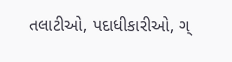તલાટીઓ, પદાધીકારીઓ, ગ્